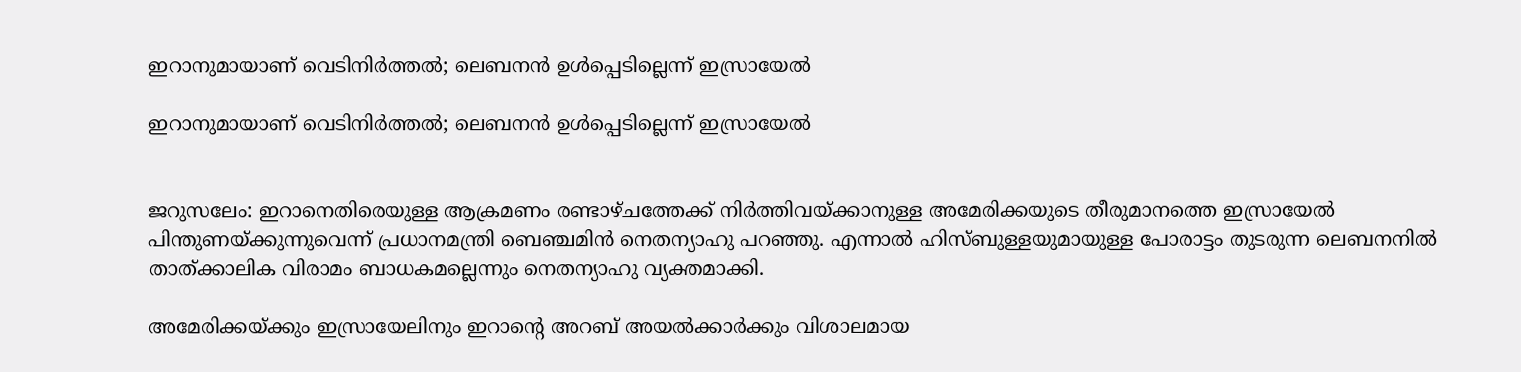ഇറാനുമായാണ് വെടിനിര്‍ത്തല്‍; ലെബനന്‍ ഉള്‍പ്പെടില്ലെന്ന് ഇസ്രായേല്‍

ഇറാനുമായാണ് വെടിനിര്‍ത്തല്‍; ലെബനന്‍ ഉള്‍പ്പെടില്ലെന്ന് ഇസ്രായേല്‍


ജറുസലേം: ഇറാനെതിരെയുള്ള ആക്രമണം രണ്ടാഴ്ചത്തേക്ക് നിര്‍ത്തിവയ്ക്കാനുള്ള അമേരിക്കയുടെ തീരുമാനത്തെ ഇസ്രായേല്‍ പിന്തുണയ്ക്കുന്നുവെന്ന് പ്രധാനമന്ത്രി ബെഞ്ചമിന്‍ നെതന്യാഹു പറഞ്ഞു. എന്നാല്‍ ഹിസ്ബുള്ളയുമായുള്ള പോരാട്ടം തുടരുന്ന ലെബനനില്‍ താത്ക്കാലിക വിരാമം ബാധകമല്ലെന്നും നെതന്യാഹു വ്യക്തമാക്കി.

അമേരിക്കയ്ക്കും ഇസ്രായേലിനും ഇറാന്റെ അറബ് അയല്‍ക്കാര്‍ക്കും വിശാലമായ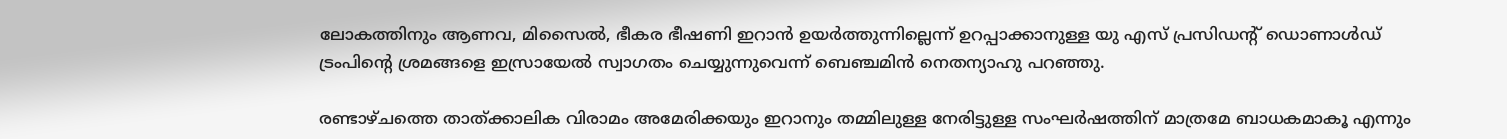ലോകത്തിനും ആണവ, മിസൈല്‍, ഭീകര ഭീഷണി ഇറാന്‍ ഉയര്‍ത്തുന്നില്ലെന്ന് ഉറപ്പാക്കാനുള്ള യു എസ് പ്രസിഡന്റ് ഡൊണാള്‍ഡ് ട്രംപിന്റെ ശ്രമങ്ങളെ ഇസ്രായേല്‍ സ്വാഗതം ചെയ്യുന്നുവെന്ന് ബെഞ്ചമിന്‍ നെതന്യാഹു പറഞ്ഞു.

രണ്ടാഴ്ചത്തെ താത്ക്കാലിക വിരാമം അമേരിക്കയും ഇറാനും തമ്മിലുള്ള നേരിട്ടുള്ള സംഘര്‍ഷത്തിന് മാത്രമേ ബാധകമാകൂ എന്നും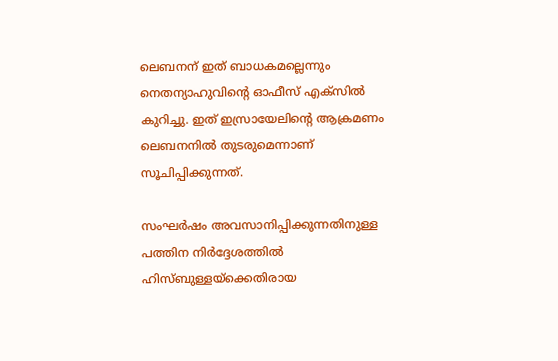ലെബനന് ഇത് ബാധകമല്ലെന്നും നെതന്യാഹുവിന്റെ ഓഫീസ് എക്‌സില്‍ കുറിച്ചു. ഇത് ഇസ്രായേലിന്റെ ആക്രമണം ലെബനനില്‍ തുടരുമെന്നാണ് സൂചിപ്പിക്കുന്നത്.

സംഘര്‍ഷം അവസാനിപ്പിക്കുന്നതിനുള്ള പത്തിന നിര്‍ദ്ദേശത്തില്‍ ഹിസ്ബുള്ളയ്ക്കെതിരായ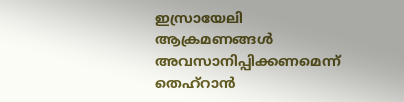ഇസ്രായേലി ആക്രമണങ്ങള്‍ അവസാനിപ്പിക്കണമെന്ന് തെഹ്റാന്‍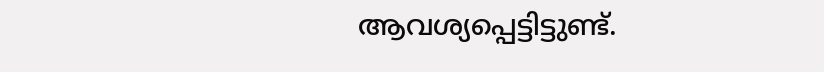ആവശ്യപ്പെട്ടിട്ടുണ്ട്.